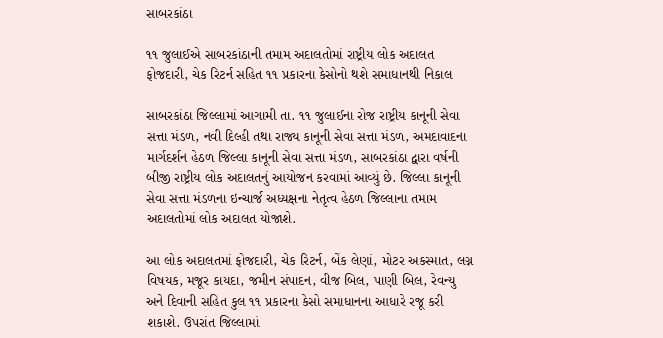સાબરકાંઠા

૧૧ જુલાઈએ સાબરકાંઠાની તમામ અદાલતોમાં રાષ્ટ્રીય લોક અદાલત ફોજદારી, ચેક રિટર્ન સહિત ૧૧ પ્રકારના કેસોનો થશે સમાધાનથી નિકાલ

સાબરકાંઠા જિલ્લામાં આગામી તા. ૧૧ જુલાઈના રોજ રાષ્ટ્રીય કાનૂની સેવા સત્તા મંડળ, નવી દિલ્હી તથા રાજ્ય કાનૂની સેવા સત્તા મંડળ, અમદાવાદના માર્ગદર્શન હેઠળ જિલ્લા કાનૂની સેવા સત્તા મંડળ, સાબરકાંઠા દ્વારા વર્ષની બીજી રાષ્ટ્રીય લોક અદાલતનું આયોજન કરવામાં આવ્યું છે. જિલ્લા કાનૂની સેવા સત્તા મંડળના ઇન્ચાર્જ અધ્યક્ષના નેતૃત્વ હેઠળ જિલ્લાના તમામ અદાલતોમાં લોક અદાલત યોજાશે.

આ લોક અદાલતમાં ફોજદારી, ચેક રિટર્ન, બેંક લેણાં, મોટર અકસ્માત, લગ્ન વિષયક, મજૂર કાયદા, જમીન સંપાદન, વીજ બિલ, પાણી બિલ, રેવન્યુ અને દિવાની સહિત કુલ ૧૧ પ્રકારના કેસો સમાધાનના આધારે રજૂ કરી શકાશે. ઉપરાંત જિલ્લામાં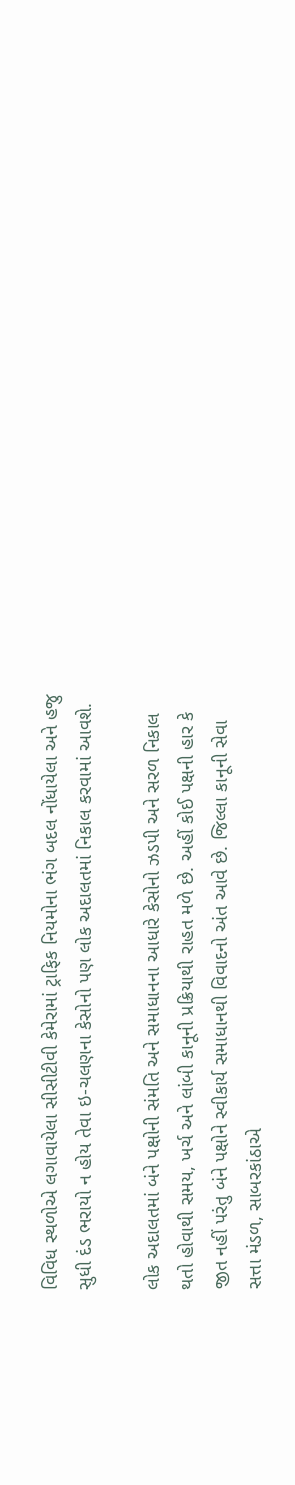વિવિધ સ્થળોએ લગાવાયેલા સીસીટીવી કેમેરામાં ટ્રાફિક નિયમોના ભંગ બદલ નોંધાયેલા અને હજુ સુધી દંડ ભરાયો ન હોય તેવા ઇ-ચલણના કેસોનો પણ લોક અદાલતમાં નિકાલ કરવામાં આવશે.

લોક અદાલતમાં બંને પક્ષોની સંમતિ અને સમાધાનના આધારે કેસોનો ઝડપી અને સરળ નિકાલ થતો હોવાથી સમય, ખર્ચ અને લાંબી કાનૂની પ્રક્રિયાથી રાહત મળે છે. અહીં કોઈ પક્ષની હાર કે જીત નહીં પરંતુ બંને પક્ષોને સ્વીકાર્ય સમાધાનથી વિવાદનો અંત આવે છે. જિલ્લા કાનૂની સેવા સત્તા મંડળ, સાબરકાંઠાએ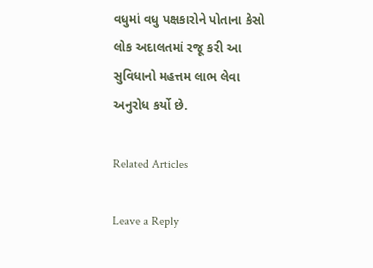વધુમાં વધુ પક્ષકારોને પોતાના કેસો લોક અદાલતમાં રજૂ કરી આ સુવિધાનો મહત્તમ લાભ લેવા અનુરોધ કર્યો છે.

Related Articles

Leave a Reply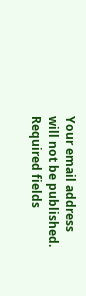Your email address will not be published. Required fields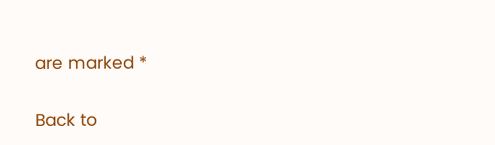are marked *

Back to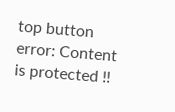top button
error: Content is protected !!